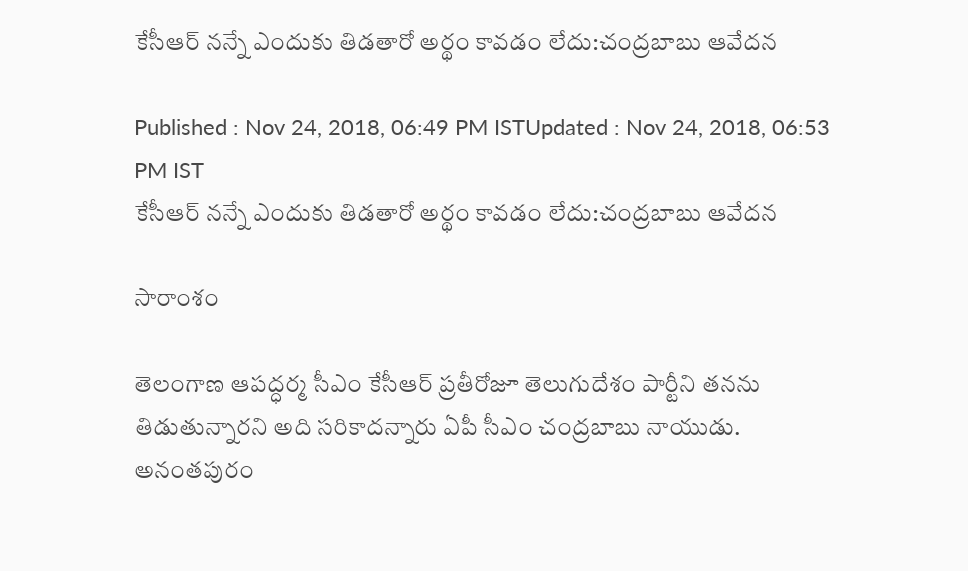కేసీఆర్ నన్నే ఎందుకు తిడతారో అర్థం కావడం లేదు:చంద్రబాబు ఆవేదన

Published : Nov 24, 2018, 06:49 PM ISTUpdated : Nov 24, 2018, 06:53 PM IST
కేసీఆర్ నన్నే ఎందుకు తిడతారో అర్థం కావడం లేదు:చంద్రబాబు ఆవేదన

సారాంశం

తెలంగాణ ఆపద్ధర్మ సీఎం కేసీఆర్ ప్రతీరోజూ తెలుగుదేశం పార్టీని తనను తిడుతున్నారని అది సరికాదన్నారు ఏపీ సీఎం చంద్రబాబు నాయుడు. అనంతపురం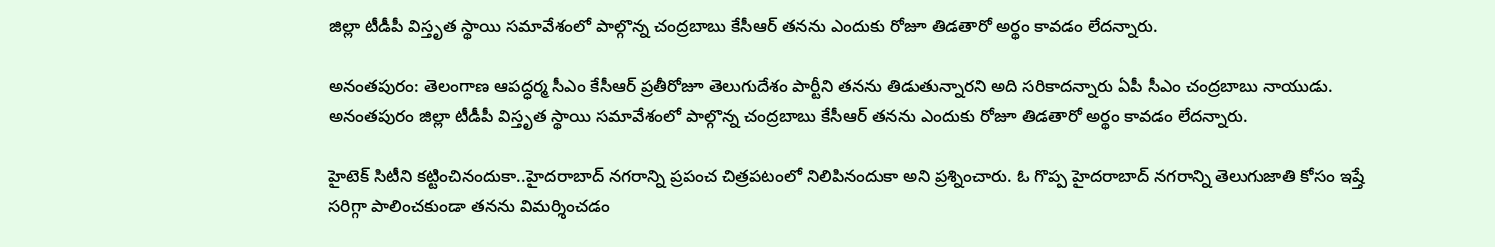జిల్లా టీడీపీ విస్తృత స్థాయి సమావేశంలో పాల్గొన్న చంద్రబాబు కేసీఆర్ తనను ఎందుకు రోజూ తిడతారో అర్థం కావడం లేదన్నారు.

అనంతపురం: తెలంగాణ ఆపద్ధర్మ సీఎం కేసీఆర్ ప్రతీరోజూ తెలుగుదేశం పార్టీని తనను తిడుతున్నారని అది సరికాదన్నారు ఏపీ సీఎం చంద్రబాబు నాయుడు. అనంతపురం జిల్లా టీడీపీ విస్తృత స్థాయి సమావేశంలో పాల్గొన్న చంద్రబాబు కేసీఆర్ తనను ఎందుకు రోజూ తిడతారో అర్థం కావడం లేదన్నారు.

హైటెక్ సిటీని కట్టించినందుకా..హైదరాబాద్ నగరాన్ని ప్రపంచ చిత్రపటంలో నిలిపినందుకా అని ప్రశ్నించారు. ఓ గొప్ప హైదరాబాద్ నగరాన్ని తెలుగుజాతి కోసం ఇష్తే సరిగ్గా పాలించకుండా తనను విమర్శించడం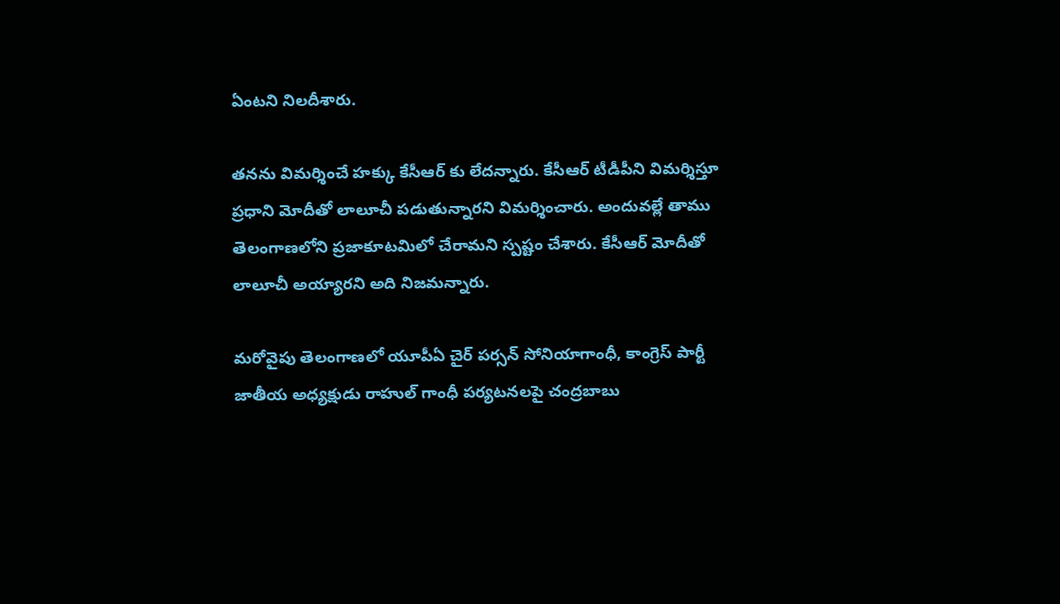ఏంటని నిలదీశారు.

తనను విమర్శించే హక్కు కేసీఆర్ కు లేదన్నారు. కేసీఆర్ టీడీపీని విమర్శిస్తూ ప్రధాని మోదీతో లాలూచీ పడుతున్నారని విమర్శించారు. అందువల్లే తాము తెలంగాణలోని ప్రజాకూటమిలో చేరామని స్పష్టం చేశారు. కేసీఆర్ మోదీతో లాలూచీ అయ్యారని అది నిజమన్నారు.

మరోవైపు తెలంగాణలో యూపీఏ చైర్ పర్సన్ సోనియాగాంధీ, కాంగ్రెస్ పార్టీ జాతీయ అధ్యక్షుడు రాహుల్ గాంధీ పర్యటనలపై చంద్రబాబు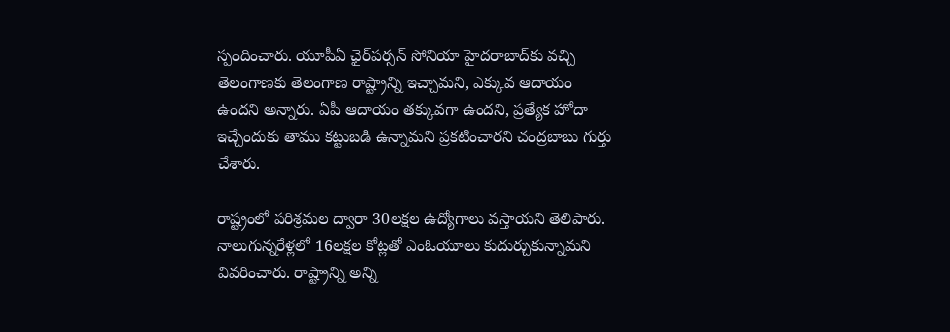స్పందించారు. యూపీఏ ఛైర్‌పర్సన్‌ సోనియా హైదరాబాద్‌కు వచ్చి తెలంగాణకు తెలంగాణ రాష్ట్రాన్ని ఇచ్చామని, ఎక్కువ ఆదాయం ఉందని అన్నారు. ఏపీ ఆదాయం తక్కువగా ఉందని, ప్రత్యేక హోదా ఇచ్చేందుకు తాము కట్టుబడి ఉన్నామని ప్రకటించారని చంద్రబాబు గుర్తు చేశారు.

రాష్ట్రంలో పరిశ్రమల ద్వారా 30లక్షల ఉద్యోగాలు వస్తాయని తెలిపారు. నాలుగున్నరేళ్లలో 16లక్షల కోట్లతో ఎంఓయూలు కుదుర్చుకున్నామని వివరించారు. రాష్ట్రాన్ని అన్ని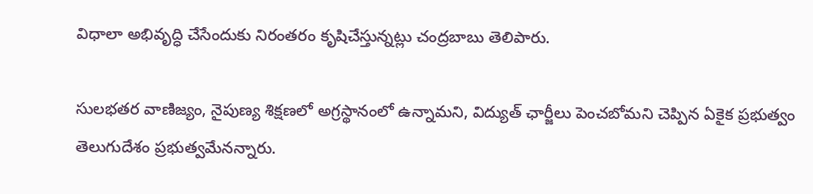విధాలా అభివృద్ధి చేసేందుకు నిరంతరం కృషిచేస్తున్నట్లు చంద్రబాబు తెలిపారు.

సులభతర వాణిజ్యం, నైపుణ్య శిక్షణలో అగ్రస్థానంలో ఉన్నామని, విద్యుత్‌ ఛార్జీలు పెంచబోమని చెప్పిన ఏకైక ప్రభుత్వం తెలుగుదేశం ప్రభుత్వమేనన్నారు.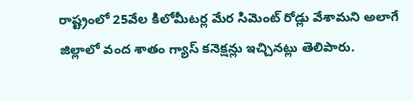రాష్ట్రంలో 25వేల కిలోమీటర్ల మేర సిమెంట్‌ రోడ్లు వేశామని అలాగే జిల్లాలో వంద శాతం గ్యాస్‌ కనెక్షన్లు ఇచ్చినట్లు తెలిపారు.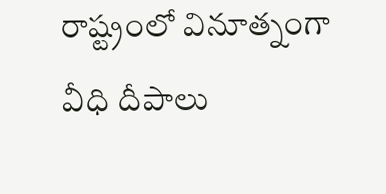రాష్ట్రంలో వినూత్నంగా వీధి దీపాలు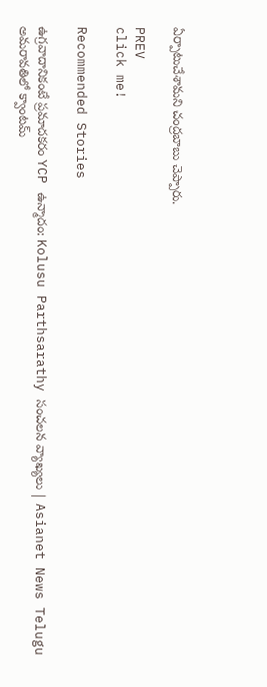ఏర్పాటుచేశామని చంద్రబాబు చెప్పారు.

PREV
click me!

Recommended Stories

ఉగ్రవాదానికంటే ప్రమాదకరం YCP ఉన్మాదం: Kolusu Parthsarathy సంచలన వ్యాఖ్యలు | Asianet News Telugu
అమరావతిలో క్వాంటమ్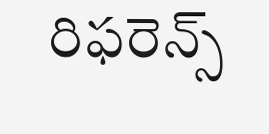రిఫరెన్స్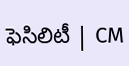ఫెసిలిటీ | CM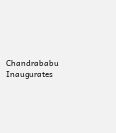Chandrababu Inaugurates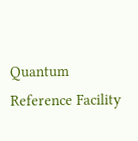Quantum Reference Facility